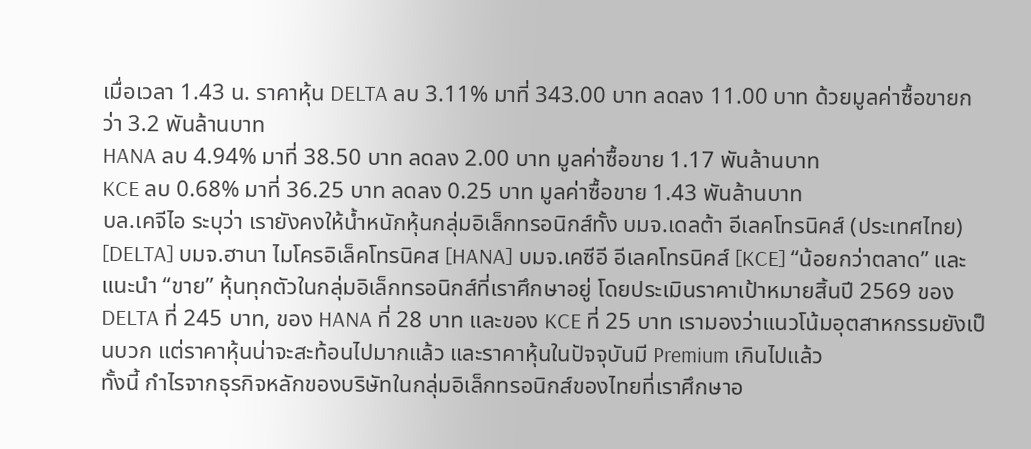เมื่อเวลา 1.43 น. ราคาหุ้น DELTA ลบ 3.11% มาที่ 343.00 บาท ลดลง 11.00 บาท ด้วยมูลค่าซื้อขายกว่า 3.2 พันล้านบาท
HANA ลบ 4.94% มาที่ 38.50 บาท ลดลง 2.00 บาท มูลค่าซื้อขาย 1.17 พันล้านบาท
KCE ลบ 0.68% มาที่ 36.25 บาท ลดลง 0.25 บาท มูลค่าซื้อขาย 1.43 พันล้านบาท
บล.เคจีไอ ระบุว่า เรายังคงให้น้ำหนักหุ้นกลุ่มอิเล็กทรอนิกส์ทั้ง บมจ.เดลต้า อีเลคโทรนิคส์ (ประเทศไทย) [DELTA] บมจ.ฮานา ไมโครอิเล็คโทรนิคส [HANA] บมจ.เคซีอี อีเลคโทรนิคส์ [KCE] “น้อยกว่าตลาด” และแนะนำ “ขาย” หุ้นทุกตัวในกลุ่มอิเล็กทรอนิกส์ที่เราศึกษาอยู่ โดยประเมินราคาเป้าหมายสิ้นปี 2569 ของ DELTA ที่ 245 บาท, ของ HANA ที่ 28 บาท และของ KCE ที่ 25 บาท เรามองว่าแนวโน้มอุตสาหกรรมยังเป็นบวก แต่ราคาหุ้นน่าจะสะท้อนไปมากแล้ว และราคาหุ้นในปัจจุบันมี Premium เกินไปแล้ว
ทั้งนี้ กำไรจากธุรกิจหลักของบริษัทในกลุ่มอิเล็กทรอนิกส์ของไทยที่เราศึกษาอ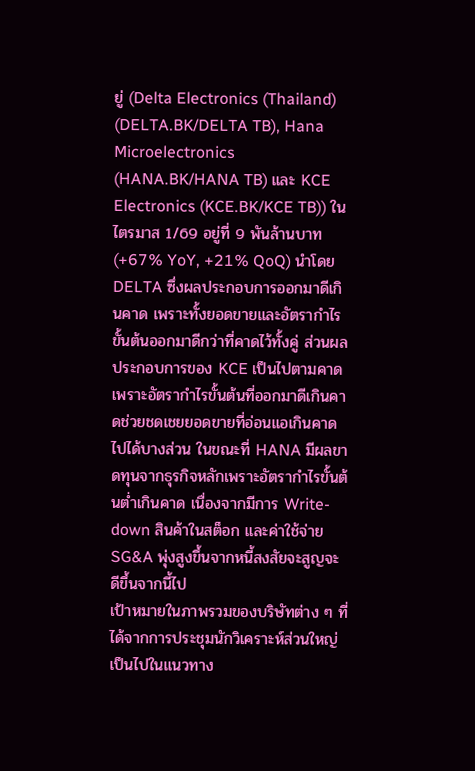ยู่ (Delta Electronics (Thailand) (DELTA.BK/DELTA TB), Hana Microelectronics (HANA.BK/HANA TB) และ KCE Electronics (KCE.BK/KCE TB)) ในไตรมาส 1/69 อยู่ที่ 9 พันล้านบาท (+67% YoY, +21% QoQ) นำโดย DELTA ซึ่งผลประกอบการออกมาดีเกินคาด เพราะทั้งยอดขายและอัตรากำไรขั้นต้นออกมาดีกว่าที่คาดไว้ทั้งคู่ ส่วนผลประกอบการของ KCE เป็นไปตามคาด เพราะอัตรากำไรขั้นต้นที่ออกมาดีเกินคาดช่วยชดเชยยอดขายที่อ่อนแอเกินคาดไปได้บางส่วน ในขณะที่ HANA มีผลขาดทุนจากธุรกิจหลักเพราะอัตรากำไรขั้นต้นต่ำเกินคาด เนื่องจากมีการ Write-down สินค้าในสต็อก และค่าใช้จ่าย SG&A พุ่งสูงขึ้นจากหนี้สงสัยจะสูญจะดีขึ้นจากนี้ไป
เป้าหมายในภาพรวมของบริษัทต่าง ๆ ที่ได้จากการประชุมนักวิเคราะห์ส่วนใหญ่เป็นไปในแนวทาง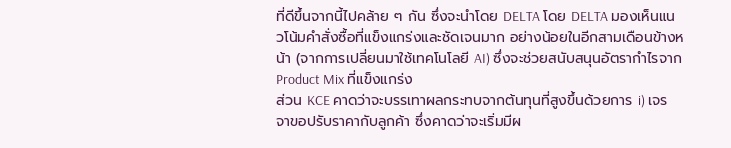ที่ดีขึ้นจากนี้ไปคล้าย ๆ กัน ซึ่งจะนำโดย DELTA โดย DELTA มองเห็นแนวโน้มคำสั่งซื้อที่แข็งแกร่งและชัดเจนมาก อย่างน้อยในอีกสามเดือนข้างหน้า (จากการเปลี่ยนมาใช้เทคโนโลยี AI) ซึ่งจะช่วยสนับสนุนอัตรากำไรจาก Product Mix ที่แข็งแกร่ง
ส่วน KCE คาดว่าจะบรรเทาผลกระทบจากต้นทุนที่สูงขึ้นด้วยการ i) เจรจาขอปรับราคากับลูกค้า ซึ่งคาดว่าจะเริ่มมีผ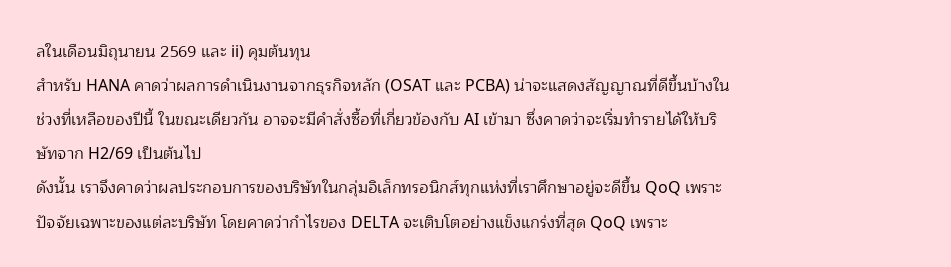ลในเดือนมิถุนายน 2569 และ ii) คุมต้นทุน
สำหรับ HANA คาดว่าผลการดำเนินงานจากธุรกิจหลัก (OSAT และ PCBA) น่าจะแสดงสัญญาณที่ดีขึ้นบ้างในช่วงที่เหลือของปีนี้ ในขณะเดียวกัน อาจจะมีคำสั่งซื้อที่เกี่ยวข้องกับ AI เข้ามา ซึ่งคาดว่าจะเริ่มทำรายได้ให้บริษัทจาก H2/69 เป็นต้นไป
ดังนั้น เราจึงคาดว่าผลประกอบการของบริษัทในกลุ่มอิเล็กทรอนิกส์ทุกแห่งที่เราศึกษาอยู่จะดีขึ้น QoQ เพราะปัจจัยเฉพาะของแต่ละบริษัท โดยคาดว่ากำไรของ DELTA จะเติบโตอย่างแข็งแกร่งที่สุด QoQ เพราะ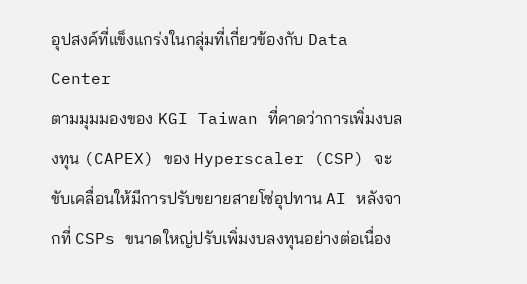อุปสงค์ที่แข็งแกร่งในกลุ่มที่เกี่ยวข้องกับ Data Center
ตามมุมมองของ KGI Taiwan ที่คาดว่าการเพิ่มงบลงทุน (CAPEX) ของ Hyperscaler (CSP) จะขับเคลื่อนให้มีการปรับขยายสายโซ่อุปทาน AI หลังจากที่ CSPs ขนาดใหญ่ปรับเพิ่มงบลงทุนอย่างต่อเนื่อง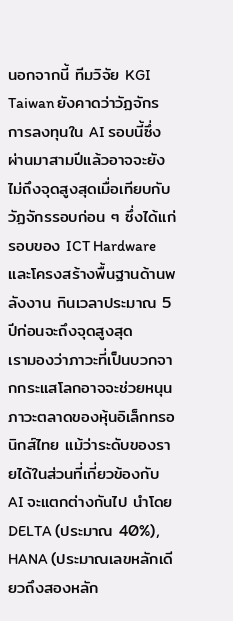นอกจากนี้ ทีมวิจัย KGI Taiwan ยังคาดว่าวัฏจักรการลงทุนใน AI รอบนี้ซึ่งผ่านมาสามปีแล้วอาจจะยังไม่ถึงจุดสูงสุดเมื่อเทียบกับวัฏจักรรอบก่อน ๆ ซึ่งได้แก่รอบของ ICT Hardware และโครงสร้างพื้นฐานด้านพลังงาน กินเวลาประมาณ 5 ปีก่อนจะถึงจุดสูงสุด
เรามองว่าภาวะที่เป็นบวกจากกระแสโลกอาจจะช่วยหนุนภาวะตลาดของหุ้นอิเล็กทรอนิกส์ไทย แม้ว่าระดับของรายได้ในส่วนที่เกี่ยวข้องกับ AI จะแตกต่างกันไป นำโดย DELTA (ประมาณ 40%), HANA (ประมาณเลขหลักเดียวถึงสองหลัก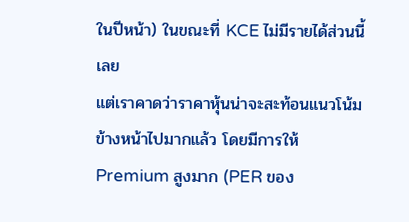ในปีหน้า) ในขณะที่ KCE ไม่มีรายได้ส่วนนี้เลย
แต่เราคาดว่าราคาหุ้นน่าจะสะท้อนแนวโน้มข้างหน้าไปมากแล้ว โดยมีการให้ Premium สูงมาก (PER ของ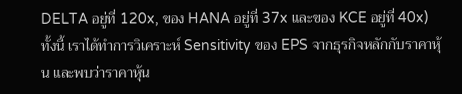DELTA อยู่ที่ 120x, ของ HANA อยู่ที่ 37x และของ KCE อยู่ที่ 40x) ทั้งนี้ เราได้ทำการวิเคราะห์ Sensitivity ของ EPS จากธุรกิจหลักกับราคาหุ้น และพบว่าราคาหุ้น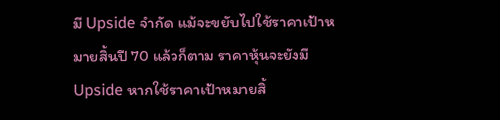มี Upside จำกัด แม้จะขยับไปใช้ราคาเป้าหมายสิ้นปี 70 แล้วก็ตาม ราคาหุ้นจะยังมี Upside หากใช้ราคาเป้าหมายสิ้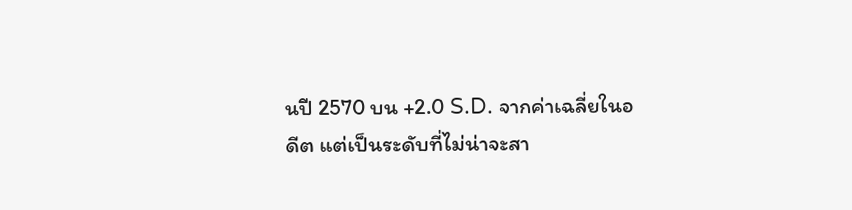นปี 2570 บน +2.0 S.D. จากค่าเฉลี่ยในอดีต แต่เป็นระดับที่ไม่น่าจะสา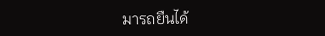มารถยืนได้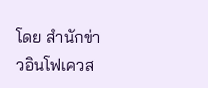โดย สำนักข่าวอินโฟเควส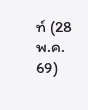ท์ (28 พ.ค. 69)